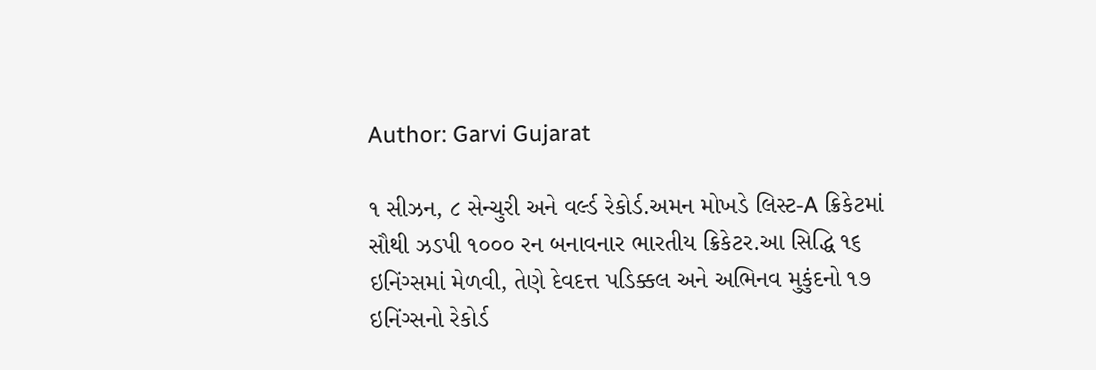Author: Garvi Gujarat

૧ સીઝન, ૮ સેન્ચુરી અને વર્લ્ડ રેકોર્ડ.અમન મોખડે લિસ્ટ-A ક્રિકેટમાં સૌથી ઝડપી ૧૦૦૦ રન બનાવનાર ભારતીય ક્રિકેટર.આ સિદ્ધિ ૧૬ ઇનિંગ્સમાં મેળવી, તેણે દેવદત્ત પડિક્કલ અને અભિનવ મુકુંદનો ૧૭ ઇનિંગ્સનો રેકોર્ડ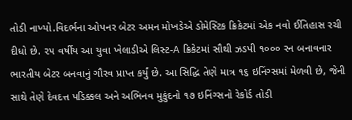તોડી નાખ્યો.વિદર્ભના ઓપનર બેટર અમન મોખડેએ ડોમેસ્ટિક ક્રિકેટમાં એક નવો ઈતિહાસ રચી દીધો છે. ૨૫ વર્ષીય આ યુવા ખેલાડીએ લિસ્ટ-A ક્રિકેટમાં સૌથી ઝડપી ૧૦૦૦ રન બનાવનાર ભારતીય બેટર બનવાનું ગૌરવ પ્રાપ્ત કર્યું છે. આ સિદ્ધિ તેણે માત્ર ૧૬ ઇનિંગ્સમાં મેળવી છે, જેની સાથે તેણે દેવદત્ત પડિક્કલ અને અભિનવ મુકુંદનો ૧૭ ઇનિંગ્સનો રેકોર્ડ તોડી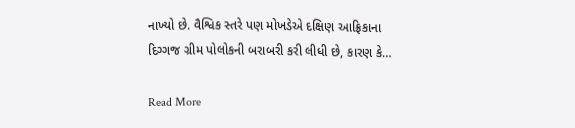નાખ્યો છે. વૈશ્વિક સ્તરે પણ મોખડેએ દક્ષિણ આફ્રિકાના દિગ્ગજ ગ્રીમ પોલોકની બરાબરી કરી લીધી છે, કારણ કે…

Read More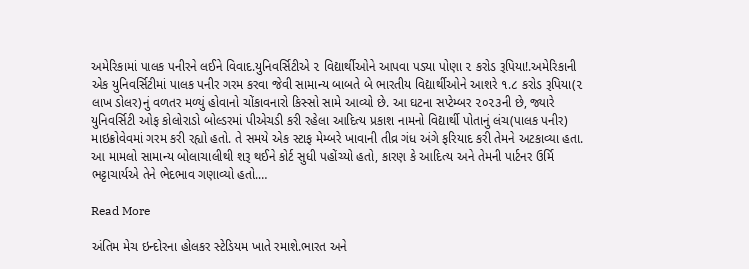અમેરિકામાં પાલક પનીરને લઈને વિવાદ.યુનિવર્સિટીએ ૨ વિદ્યાર્થીઓને આપવા પડ્યા પોણા ૨ કરોડ રૂપિયા!.અમેરિકાની એક યુનિવર્સિટીમાં પાલક પનીર ગરમ કરવા જેવી સામાન્ય બાબતે બે ભારતીય વિદ્યાર્થીઓને આશરે ૧.૮ કરોડ રૂપિયા(૨ લાખ ડોલર)નું વળતર મળ્યું હોવાનો ચોંકાવનારો કિસ્સો સામે આવ્યો છે. આ ઘટના સપ્ટેમ્બર ૨૦૨૩ની છે, જ્યારે યુનિવર્સિટી ઓફ કોલોરાડો બોલ્ડરમાં પીએચડી કરી રહેલા આદિત્ય પ્રકાશ નામનો વિદ્યાર્થી પોતાનું લંચ(પાલક પનીર) માઇક્રોવેવમાં ગરમ કરી રહ્યો હતો. તે સમયે એક સ્ટાફ મેમ્બરે ખાવાની તીવ્ર ગંધ અંગે ફરિયાદ કરી તેમને અટકાવ્યા હતા. આ મામલો સામાન્ય બોલાચાલીથી શરૂ થઈને કોર્ટ સુધી પહોંચ્યો હતો, કારણ કે આદિત્ય અને તેમની પાર્ટનર ઉર્મિ ભટ્ટાચાર્યએ તેને ભેદભાવ ગણાવ્યો હતો.…

Read More

અંતિમ મેચ ઇન્દોરના હોલકર સ્ટેડિયમ ખાતે રમાશે.ભારત અને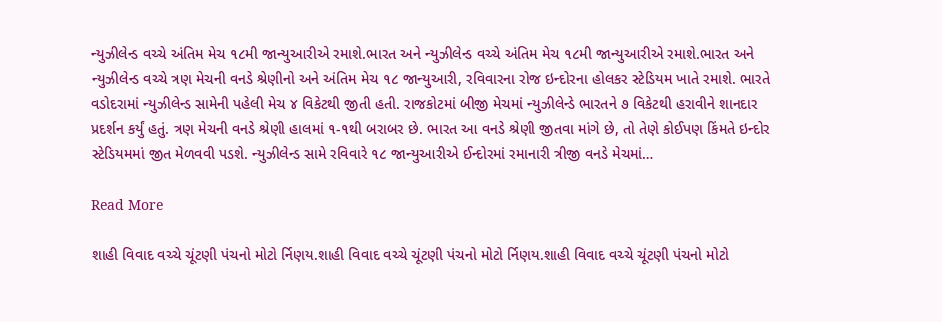ન્યુઝીલેન્ડ વચ્ચે અંતિમ મેચ ૧૮મી જાન્યુઆરીએ રમાશે.ભારત અને ન્યુઝીલેન્ડ વચ્ચે અંતિમ મેચ ૧૮મી જાન્યુઆરીએ રમાશે.ભારત અને ન્યુઝીલેન્ડ વચ્ચે ત્રણ મેચની વનડે શ્રેણીનો અને અંતિમ મેચ ૧૮ જાન્યુઆરી, રવિવારના રોજ ઇન્દોરના હોલકર સ્ટેડિયમ ખાતે રમાશે. ભારતે વડોદરામાં ન્યુઝીલેન્ડ સામેની પહેલી મેચ ૪ વિકેટથી જીતી હતી. રાજકોટમાં બીજી મેચમાં ન્યુઝીલેન્ડે ભારતને ૭ વિકેટથી હરાવીને શાનદાર પ્રદર્શન કર્યું હતું. ત્રણ મેચની વનડે શ્રેણી હાલમાં ૧-૧થી બરાબર છે. ભારત આ વનડે શ્રેણી જીતવા માંગે છે, તો તેણે કોઈપણ કિંમતે ઇન્દોર સ્ટેડિયમમાં જીત મેળવવી પડશે. ન્યુઝીલેન્ડ સામે રવિવારે ૧૮ જાન્યુઆરીએ ઈન્દોરમાં રમાનારી ત્રીજી વનડે મેચમાં…

Read More

શાહી વિવાદ વચ્ચે ચૂંટણી પંચનો મોટો ર્નિણય.શાહી વિવાદ વચ્ચે ચૂંટણી પંચનો મોટો ર્નિણય.શાહી વિવાદ વચ્ચે ચૂંટણી પંચનો મોટો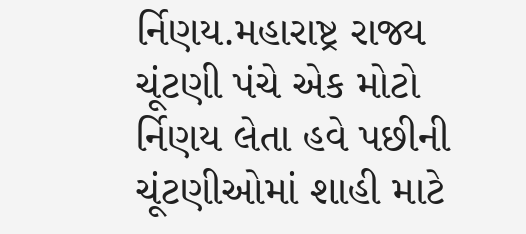ર્નિણય.મહારાષ્ટ્ર રાજ્ય ચૂંટણી પંચે એક મોટો ર્નિણય લેતા હવે પછીની ચૂંટણીઓમાં શાહી માટે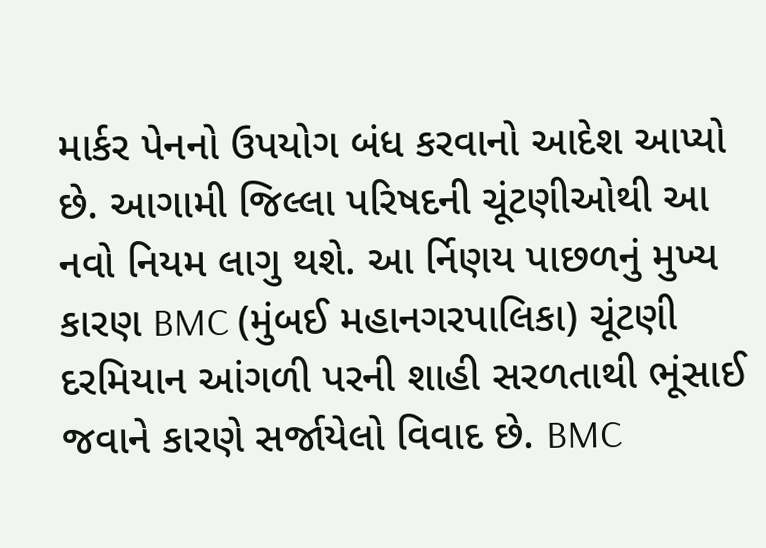માર્કર પેનનો ઉપયોગ બંધ કરવાનો આદેશ આપ્યો છે. આગામી જિલ્લા પરિષદની ચૂંટણીઓથી આ નવો નિયમ લાગુ થશે. આ ર્નિણય પાછળનું મુખ્ય કારણ BMC (મુંબઈ મહાનગરપાલિકા) ચૂંટણી દરમિયાન આંગળી પરની શાહી સરળતાથી ભૂંસાઈ જવાને કારણે સર્જાયેલો વિવાદ છે. BMC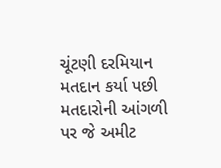ચૂંટણી દરમિયાન મતદાન કર્યા પછી મતદારોની આંગળી પર જે અમીટ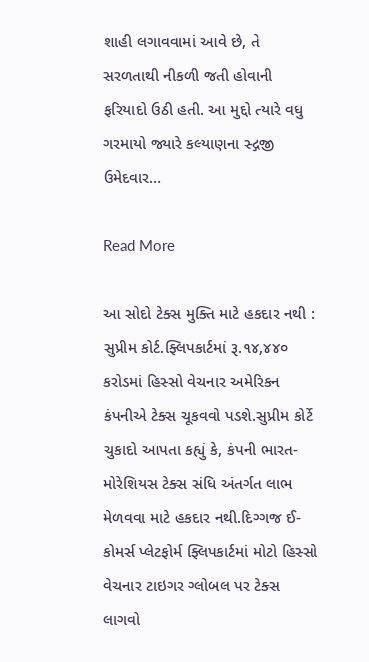શાહી લગાવવામાં આવે છે, તે સરળતાથી નીકળી જતી હોવાની ફરિયાદો ઉઠી હતી. આ મુદ્દો ત્યારે વધુ ગરમાયો જ્યારે કલ્યાણના સ્દ્ગજી ઉમેદવાર…

Read More

આ સોદો ટેક્સ મુક્તિ માટે હકદાર નથી : સુપ્રીમ કોર્ટ.ફ્લિપકાર્ટમાં રૂ.૧૪,૪૪૦ કરોડમાં હિસ્સો વેચનાર અમેરિકન કંપનીએ ટેક્સ ચૂકવવો પડશે.સુપ્રીમ કોર્ટે ચુકાદો આપતા કહ્યું કે, કંપની ભારત-મોરેશિયસ ટેક્સ સંધિ અંતર્ગત લાભ મેળવવા માટે હકદાર નથી.દિગ્ગજ ઈ-કોમર્સ પ્લેટફોર્મ ફ્લિપકાર્ટમાં મોટો હિસ્સો વેચનાર ટાઇગર ગ્લોબલ પર ટેક્સ લાગવો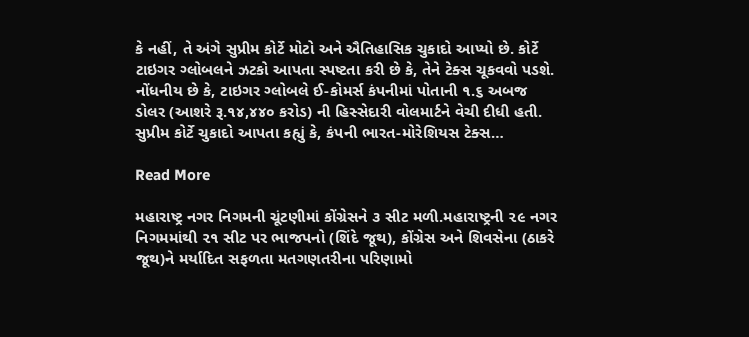કે નહીં, તે અંગે સુપ્રીમ કોર્ટે મોટો અને ઐતિહાસિક ચુકાદો આપ્યો છે. કોર્ટે ટાઇગર ગ્લોબલને ઝટકો આપતા સ્પષ્ટતા કરી છે કે, તેને ટેક્સ ચૂકવવો પડશે. નોંધનીય છે કે, ટાઇગર ગ્લોબલે ઈ-કોમર્સ કંપનીમાં પોતાની ૧.૬ અબજ ડોલર (આશરે રૂ.૧૪,૪૪૦ કરોડ) ની હિસ્સેદારી વોલમાર્ટને વેચી દીધી હતી. સુપ્રીમ કોર્ટે ચુકાદો આપતા કહ્યું કે, કંપની ભારત-મોરેશિયસ ટેક્સ…

Read More

મહારાષ્ટ્ર નગર નિગમની ચૂંટણીમાં કોંગ્રેસને ૩ સીટ મળી.મહારાષ્ટ્રની ૨૯ નગર નિગમમાંથી ૨૧ સીટ પર ભાજપનો (શિંદે જૂથ), કોંગ્રેસ અને શિવસેના (ઠાકરે જૂથ)ને મર્યાદિત સફળતા મતગણતરીના પરિણામો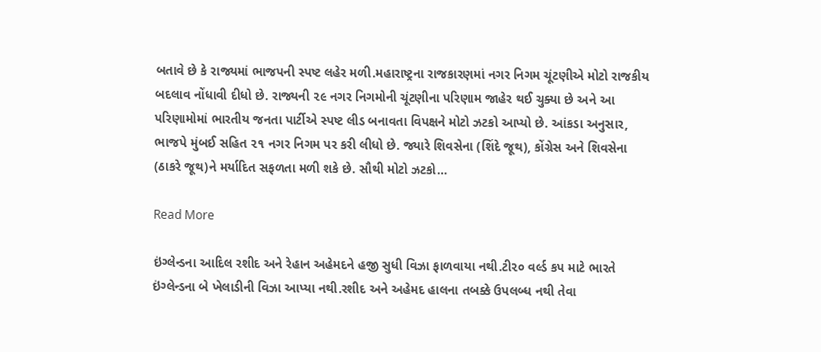બતાવે છે કે રાજ્યમાં ભાજપની સ્પષ્ટ લહેર મળી.મહારાષ્ટ્રના રાજકારણમાં નગર નિગમ ચૂંટણીએ મોટો રાજકીય બદલાવ નોંધાવી દીધો છે. રાજ્યની ૨૯ નગર નિગમોની ચૂંટણીના પરિણામ જાહેર થઈ ચુક્યા છે અને આ પરિણામોમાં ભારતીય જનતા પાર્ટીએ સ્પષ્ટ લીડ બનાવતા વિપક્ષને મોટો ઝટકો આપ્યો છે. આંકડા અનુસાર, ભાજપે મુંબઈ સહિત ૨૧ નગર નિગમ પર કરી લીધો છે. જ્યારે શિવસેના (શિંદે જૂથ), કોંગ્રેસ અને શિવસેના (ઠાકરે જૂથ)ને મર્યાદિત સફળતા મળી શકે છે. સૌથી મોટો ઝટકો…

Read More

ઇંગ્લેન્ડના આદિલ રશીદ અને રેહાન અહેમદને હજી સુધી વિઝા ફાળવાયા નથી.ટી૨૦ વર્લ્ડ કપ માટે ભારતે ઇંગ્લેન્ડના બે ખેલાડીની વિઝા આપ્યા નથી.રશીદ અને અહેમદ હાલના તબક્કે ઉપલબ્ધ નથી તેવા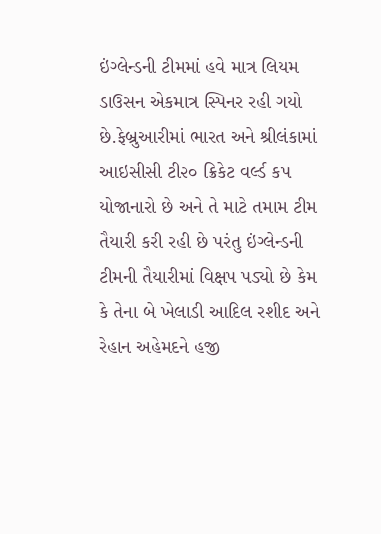ઇંગ્લેન્ડની ટીમમાં હવે માત્ર લિયમ ડાઉસન એકમાત્ર સ્પિનર રહી ગયો છે.ફેબ્રુઆરીમાં ભારત અને શ્રીલંકામાં આઇસીસી ટી૨૦ ક્રિકેટ વર્લ્ડ કપ યોજાનારો છે અને તે માટે તમામ ટીમ તૈયારી કરી રહી છે પરંતુ ઇંગ્લેન્ડની ટીમની તૈયારીમાં વિક્ષપ પડ્યો છે કેમ કે તેના બે ખેલાડી આદિલ રશીદ અને રેહાન અહેમદને હજી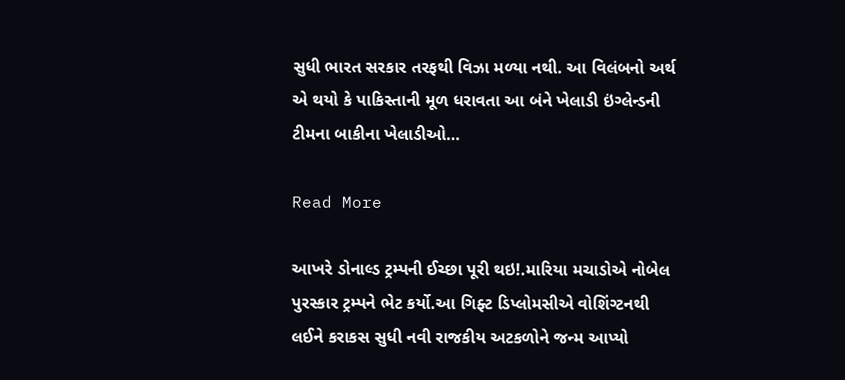સુધી ભારત સરકાર તરફથી વિઝા મળ્યા નથી. આ વિલંબનો અર્થ એ થયો કે પાકિસ્તાની મૂળ ધરાવતા આ બંને ખેલાડી ઇંગ્લેન્ડની ટીમના બાકીના ખેલાડીઓ…

Read More

આખરે ડોનાલ્ડ ટ્રમ્પની ઈચ્છા પૂરી થઇ!.મારિયા મચાડોએ નોબેલ પુરસ્કાર ટ્રમ્પને ભેટ કર્યો.આ ગિફ્ટ ડિપ્લોમસીએ વોશિંગ્ટનથી લઈને કરાકસ સુધી નવી રાજકીય અટકળોને જન્મ આપ્યો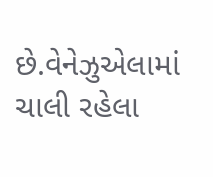છે.વેનેઝુએલામાં ચાલી રહેલા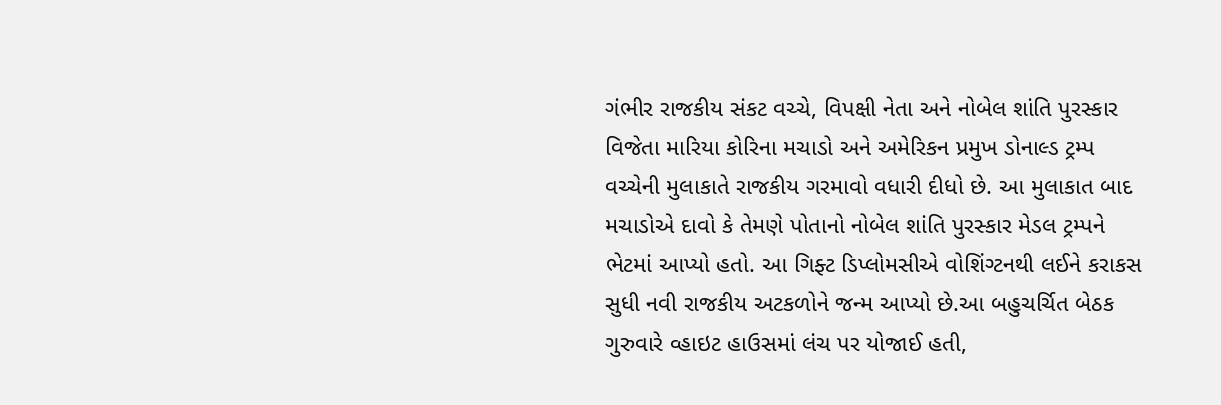ગંભીર રાજકીય સંકટ વચ્ચે, વિપક્ષી નેતા અને નોબેલ શાંતિ પુરસ્કાર વિજેતા મારિયા કોરિના મચાડો અને અમેરિકન પ્રમુખ ડોનાલ્ડ ટ્રમ્પ વચ્ચેની મુલાકાતે રાજકીય ગરમાવો વધારી દીધો છે. આ મુલાકાત બાદ મચાડોએ દાવો કે તેમણે પોતાનો નોબેલ શાંતિ પુરસ્કાર મેડલ ટ્રમ્પને ભેટમાં આપ્યો હતો. આ ગિફ્ટ ડિપ્લોમસીએ વોશિંગ્ટનથી લઈને કરાકસ સુધી નવી રાજકીય અટકળોને જન્મ આપ્યો છે.આ બહુચર્ચિત બેઠક ગુરુવારે વ્હાઇટ હાઉસમાં લંચ પર યોજાઈ હતી,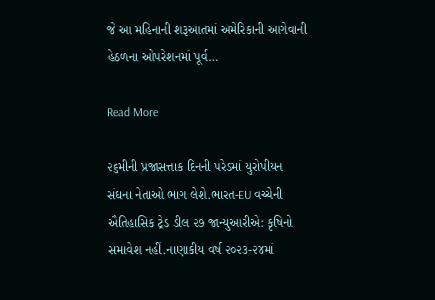જે આ મહિનાની શરૂઆતમાં અમેરિકાની આગેવાની હેઠળના ઓપરેશનમાં પૂર્વ…

Read More

૨૬મીની પ્રજાસત્તાક દિનની પરેડમાં યુરોપીયન સંઘના નેતાઓ ભાગ લેશે.ભારત-EU વચ્ચેની ઐતિહાસિક ટ્રેડ ડીલ ૨૭ જાન્યુઆરીએ: કૃષિનો સમાવેશ નહીં.નાણાકીય વર્ષ ૨૦૨૩-૨૪માં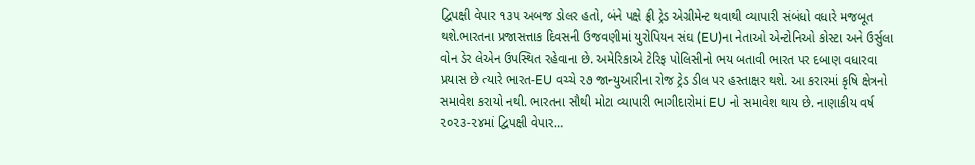દ્વિપક્ષી વેપાર ૧૩૫ અબજ ડોલર હતો, બંને પક્ષે ફ્રી ટ્રેડ એગ્રીમેન્ટ થવાથી વ્યાપારી સંબંધો વધારે મજબૂત થશે.ભારતના પ્રજાસત્તાક દિવસની ઉજવણીમાં યુરોપિયન સંઘ (EU)ના નેતાઓ એન્ટોનિઓ કોસ્ટા અને ઉર્સુલા વોન ડેર લેએન ઉપસ્થિત રહેવાના છે. અમેરિકાએ ટેરિફ પોલિસીનો ભય બતાવી ભારત પર દબાણ વધારવા પ્રયાસ છે ત્યારે ભારત-EU વચ્ચે ૨૭ જાન્યુઆરીના રોજ ટ્રેડ ડીલ પર હસ્તાક્ષર થશે. આ કરારમાં કૃષિ ક્ષેત્રનો સમાવેશ કરાયો નથી. ભારતના સૌથી મોટા વ્યાપારી ભાગીદારોમાં EU નો સમાવેશ થાય છે. નાણાકીય વર્ષ ૨૦૨૩-૨૪માં દ્વિપક્ષી વેપાર…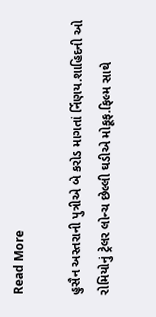Read More

હુસૈન અસ્તરાની પુત્રીએ બે કરોડ માગતાં ર્નિણય.શાહિદની ઓ રોમિયોનું ટ્રેલર લોન્ચ છેલ્લી ઘડીએ મોકૂફ.ફિલ્મ સાથે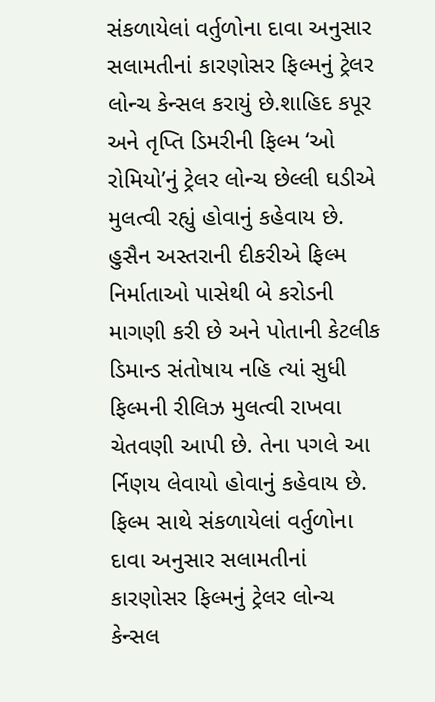સંકળાયેલાં વર્તુળોના દાવા અનુસાર સલામતીનાં કારણોસર ફિલ્મનું ટ્રેલર લોન્ચ કેન્સલ કરાયું છે.શાહિદ કપૂર અને તૃપ્તિ ડિમરીની ફિલ્મ ‘ઓ રોમિયો’નું ટ્રેલર લોન્ચ છેલ્લી ઘડીએ મુલત્વી રહ્યું હોવાનું કહેવાય છે. હુસૈન અસ્તરાની દીકરીએ ફિલ્મ નિર્માતાઓ પાસેથી બે કરોડની માગણી કરી છે અને પોતાની કેટલીક ડિમાન્ડ સંતોષાય નહિ ત્યાં સુધી ફિલ્મની રીલિઝ મુલત્વી રાખવા ચેતવણી આપી છે. તેના પગલે આ ર્નિણય લેવાયો હોવાનું કહેવાય છે. ફિલ્મ સાથે સંકળાયેલાં વર્તુળોના દાવા અનુસાર સલામતીનાં કારણોસર ફિલ્મનું ટ્રેલર લોન્ચ કેન્સલ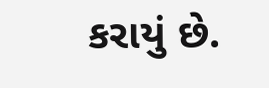કરાયું છે.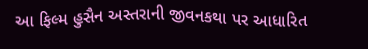આ ફિલ્મ હુસૈન અસ્તરાની જીવનકથા પર આધારિત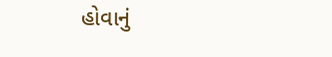હોવાનું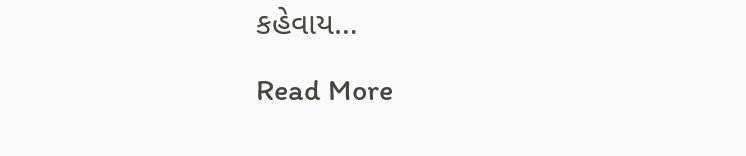કહેવાય…

Read More